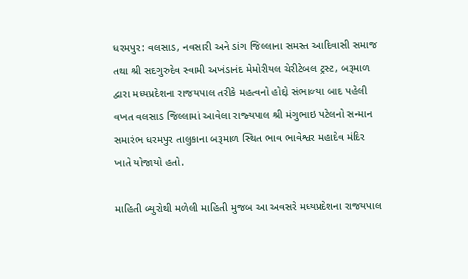ધરમપુર: વલસાડ, નવસારી અને ડાંગ જિલ્લાના સમસ્‍ત આદિવાસી સમાજ તથા શ્રી સદગુરુદેવ સ્‍વામી અખંડાનંદ મેમોરીયલ ચેરીટેબલ ટ્રસ્‍ટ, બરૂમાળ દ્વારા મધ્‍યપ્રદેશના રાજયપાલ તરીકે મહત્‍વનો હોદ્દો સંભાળ્‍યા બાદ પહેલી વખત વલસાડ જિલ્લામાં આવેલા રાજ્‍યપાલ શ્રી મંગુભાઇ પટેલનો સન્‍માન સમારંભ ધરમપુર તાલુકાના બરૂમાળ સ્‍થિત ભાવ ભાવેશ્વર મહાદેવ મંદિર ખાતે યોજાયો હતો.

માહિતી બ્‍યુરોથી મળેલી માહિતી મુજબ આ અવસરે મધ્‍યપ્રદેશના રાજયપાલ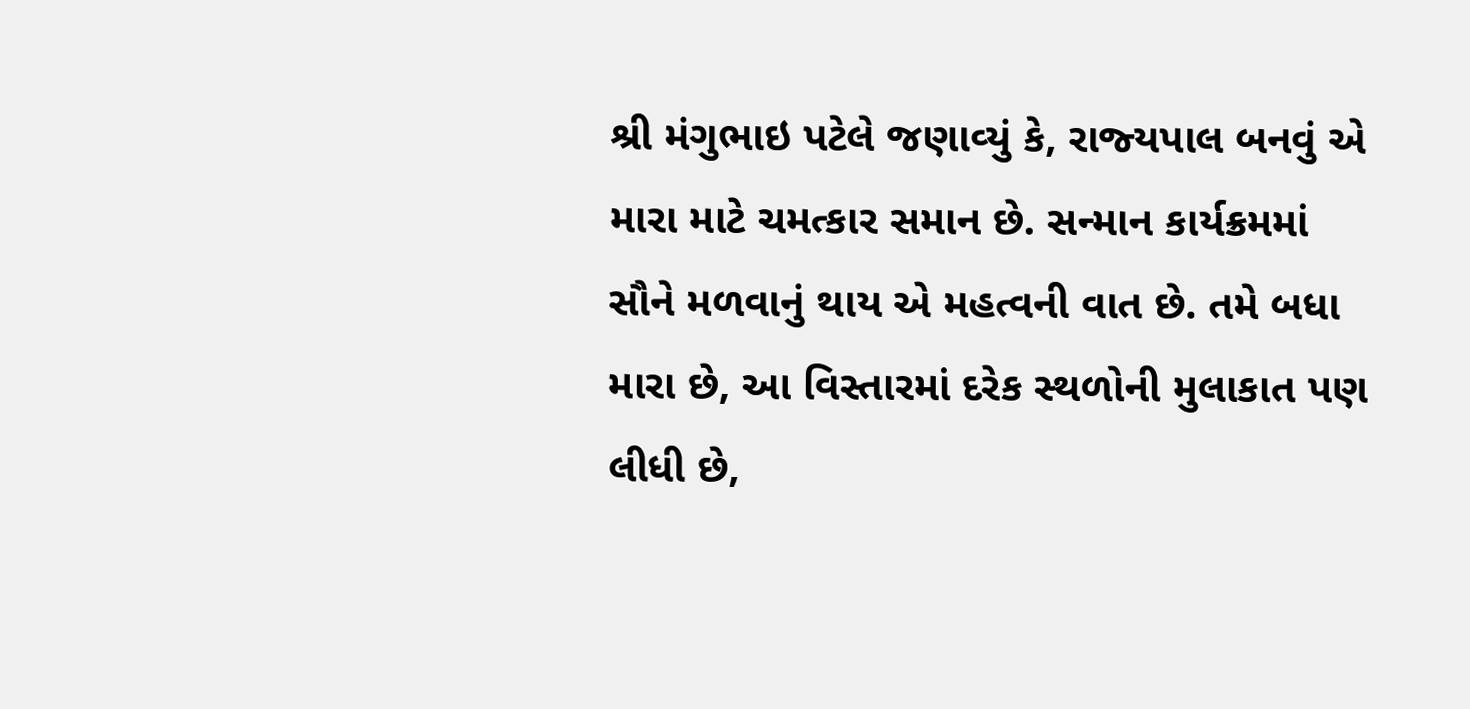શ્રી મંગુભાઇ પટેલે જણાવ્‍યું કે, રાજ્‍યપાલ બનવું એ મારા માટે ચમત્‍કાર સમાન છે. સન્‍માન કાર્યક્રમમાં સૌને મળવાનું થાય એ મહત્‍વની વાત છે. તમે બધા મારા છે, આ વિસ્‍તારમાં દરેક સ્‍થળોની મુલાકાત પણ લીધી છે,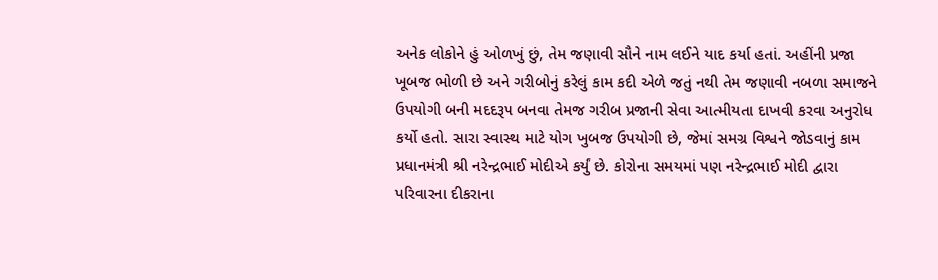અનેક લોકોને હું ઓળખું છું, તેમ જણાવી સૌને નામ લઈને યાદ કર્યા હતાં. અહીંની પ્રજા ખૂબજ ભોળી છે અને ગરીબોનું કરેલું કામ કદી એળે જતું નથી તેમ જણાવી નબળા સમાજને ઉપયોગી બની મદદરૂપ બનવા તેમજ ગરીબ પ્રજાની સેવા આત્‍મીયતા દાખવી કરવા અનુરોધ કર્યો હતો. સારા સ્‍વાસ્‍થ માટે યોગ ખુબજ ઉપયોગી છે, જેમાં સમગ્ર વિશ્વને જોડવાનું કામ પ્રધાનમંત્રી શ્રી નરેન્‍દ્રભાઈ મોદીએ કર્યું છે. કોરોના સમયમાં પણ નરેન્‍દ્રભાઈ મોદી દ્વારા પરિવારના દીકરાના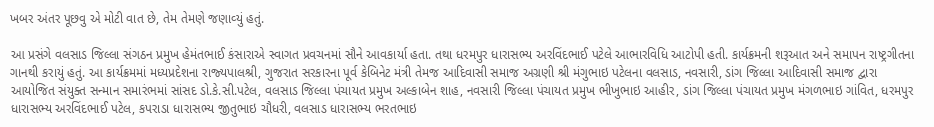ખબર અંતર પૂછવુ એ મોટી વાત છે, તેમ તેમણે જણાવ્‍યું હતું.

આ પ્રસંગે વલસાડ જિલ્લા સંગઠન પ્રમુખ હેમંતભાઈ કંસારાએ સ્‍વાગત પ્રવચનમાં સૌને આવકાર્યા હતા. તથા ધરમપુર ધારાસભ્‍ય અરવિંદભાઈ પટેલે આભારવિધિ આટોપી હતી. કાર્યક્રમની શરૂઆત અને સમાપન રાષ્‍ટ્રગીતના ગાનથી કરાયું હતું. આ કાર્યક્રમમાં મધ્‍યપ્રદેશના રાજ્‍યપાલશ્રી, ગુજરાત સરકારના પૂર્વ કેબિનેટ મંત્રી તેમજ આદિવાસી સમાજ અગ્રણી શ્રી મંગુભાઇ પટેલના વલસાડ, નવસારી, ડાંગ જિલ્લા આદિવાસી સમાજ દ્વારા આયોજિત સંયુક્‍ત સન્‍માન સમારંભમાં સાંસદ ડો.કે.સી.પટેલ, વલસાડ જિલ્લા પંચાયત પ્રમુખ અલ્‍કાબેન શાહ, નવસારી જિલ્લા પંચાયત પ્રમુખ ભીખુભાઇ આહીર, ડાંગ જિલ્લા પંચાયત પ્રમુખ મંગળભાઇ ગાંવિત, ધરમપુર ધારાસભ્‍ય અરવિંદભાઈ પટેલ, કપરાડા ધારાસભ્‍ય જીતુભાઇ ચૌધરી, વલસાડ ધારાસભ્‍ય ભરતભાઇ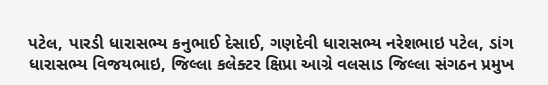પટેલ, પારડી ધારાસભ્‍ય કનુભાઈ દેસાઈ, ગણદેવી ધારાસભ્‍ય નરેશભાઇ પટેલ, ડાંગ ધારાસભ્‍ય વિજયભાઇ, જિલ્લા કલેક્‍ટર ક્ષિપ્રા આગ્રે વલસાડ જિલ્લા સંગઠન પ્રમુખ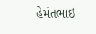હેમંતભાઇ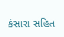કંસારા સહિત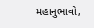મહાનુભાવો,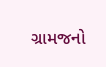ગ્રામજનો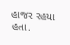હાજર રહયા હતા.